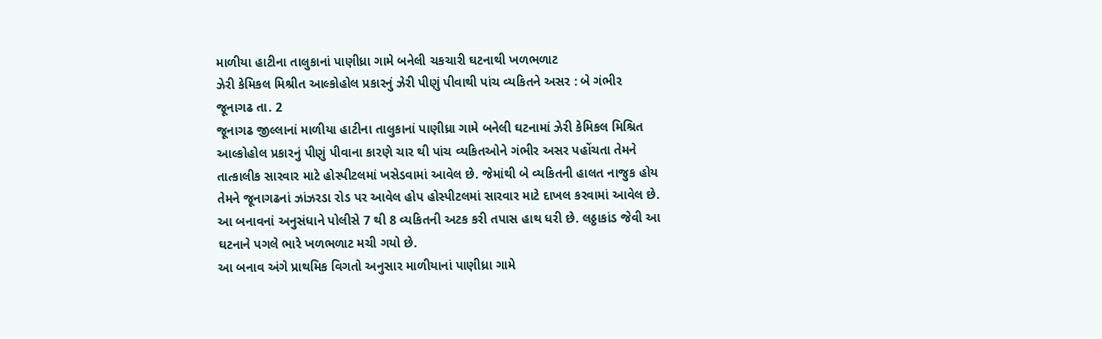માળીયા હાટીના તાલુકાનાં પાણીધ્રા ગામે બનેલી ચકચારી ઘટનાથી ખળભળાટ
ઝેરી કેમિકલ મિશ્રીત આલ્કોહોલ પ્રકારનું ઝેરી પીણું પીવાથી પાંચ વ્યકિતને અસર : બે ગંભીર
જૂનાગઢ તા. 2
જૂનાગઢ જીલ્લાનાં માળીયા હાટીના તાલુકાનાં પાણીધ્રા ગામે બનેલી ઘટનામાં ઝેરી કેમિકલ મિશ્રિત આલ્કોહોલ પ્રકારનું પીણું પીવાના કારણે ચાર થી પાંચ વ્યકિતઓને ગંભીર અસર પહોંચતા તેમને તાત્કાલીક સારવાર માટે હોસ્પીટલમાં ખસેડવામાં આવેલ છે. જેમાંથી બે વ્યકિતની હાલત નાજુક હોય તેમને જૂનાગઢનાં ઝાંઝરડા રોડ પર આવેલ હોપ હોસ્પીટલમાં સારવાર માટે દાખલ કરવામાં આવેલ છે. આ બનાવનાં અનુસંધાને પોલીસે 7 થી 8 વ્યકિતની અટક કરી તપાસ હાથ ધરી છે. લઠ્ઠાકાંડ જેવી આ ઘટનાને પગલે ભારે ખળભળાટ મચી ગયો છે.
આ બનાવ અંગે પ્રાથમિક વિગતો અનુસાર માળીયાનાં પાણીધ્રા ગામે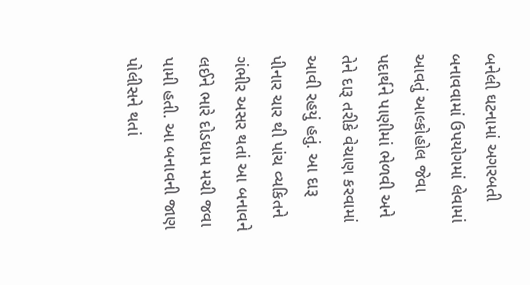બનેલી ઘટનામાં અગરબતી બનાવવામાં ઉપયોગમાં લેવામાં આવતું આલ્કોહોલ જેવા પદાર્થને પાણીમાં ભેળવી અને તેને દારૂ તરીકે વેચાણ કરવામાં આવી રહયું હતું. આ દારૂ પીનાર ચાર થી પાંચ વ્યકિતને ગંભીર અસર થતાં આ બનાવને લઈને ભારે દોડધામ મચી જવા પામી હતી. આ બનાવની જાણ પોલીસને થતાં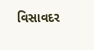વિસાવદર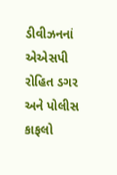ડીવીઝનનાં એએસપી રોહિત ડગર અને પોલીસ કાફલો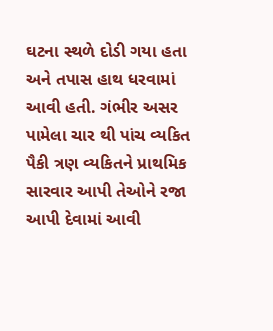ઘટના સ્થળે દોડી ગયા હતા અને તપાસ હાથ ધરવામાં આવી હતી. ગંભીર અસર પામેલા ચાર થી પાંચ વ્યકિત પૈકી ત્રણ વ્યકિતને પ્રાથમિક સારવાર આપી તેઓને રજા આપી દેવામાં આવી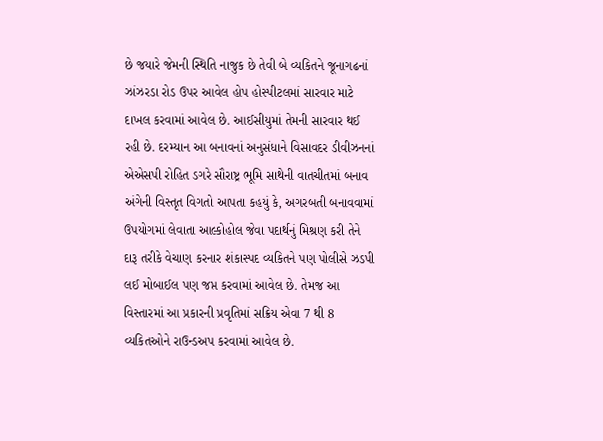છે જયારે જેમની સ્થિતિ નાજુક છે તેવી બે વ્યકિતને જૂનાગઢનાં ઝાંઝરડા રોડ ઉપર આવેલ હોપ હોસ્પીટલમાં સારવાર માટે દાખલ કરવામાં આવેલ છે. આઈસીયુમાં તેમની સારવાર થઈ રહી છે. દરમ્યાન આ બનાવનાં અનુસંધાને વિસાવદર ડીવીઝનનાં એએસપી રોહિત ડગરે સૌરાષ્ટ્ર ભૂમિ સાથેની વાતચીતમાં બનાવ અંગેની વિસ્તૃત વિગતો આપતા કહયું કે, અગરબતી બનાવવામાં ઉપયોગમાં લેવાતા આલ્કોહોલ જેવા પદાર્થનું મિશ્રણ કરી તેને દારૂ તરીકે વેચાણ કરનાર શંકાસ્પદ વ્યકિતને પણ પોલીસે ઝડપી લઈ મોબાઈલ પણ જપ્ત કરવામાં આવેલ છે. તેમજ આ વિસ્તારમાં આ પ્રકારની પ્રવૃતિમાં સક્રિય એવા 7 થી 8 વ્યકિતઓને રાઉન્ડઅપ કરવામાં આવેલ છે.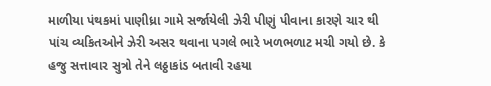માળીયા પંથકમાં પાણીધ્રા ગામે સર્જાયેલી ઝેરી પીણું પીવાના કારણે ચાર થી પાંચ વ્યકિતઓને ઝેરી અસર થવાના પગલે ભારે ખળભળાટ મચી ગયો છે. કે હજુ સત્તાવાર સુત્રો તેને લઠ્ઠાકાંડ બતાવી રહયા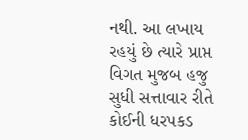નથી. આ લખાય રહયું છે ત્યારે પ્રાપ્ત વિગત મુજબ હજુ સુધી સત્તાવાર રીતે કોઈની ધરપકડ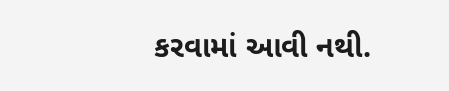કરવામાં આવી નથી.